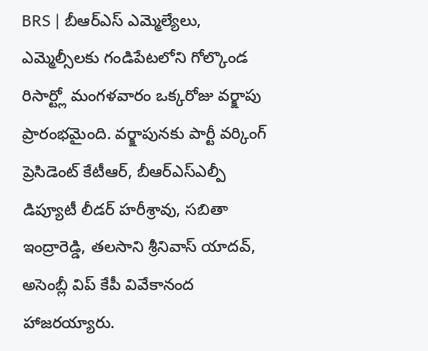BRS | బీఆర్ఎస్ ఎమ్మెల్యేలు, ఎమ్మెల్సీలకు గండిపేటలోని గోల్కొండ రిసార్ట్లో మంగళవారం ఒక్కరోజు వర్క్షాపు ప్రారంభమైంది. వర్క్షాపునకు పార్టీ వర్కింగ్ ప్రెసిడెంట్ కేటీఆర్, బీఆర్ఎస్ఎల్పీ డిప్యూటీ లీడర్ హరీశ్రావు, సబితా ఇంద్రారెడ్డి, తలసాని శ్రీనివాస్ యాదవ్, అసెంబ్లీ విప్ కేపీ వివేకానంద హాజరయ్యారు.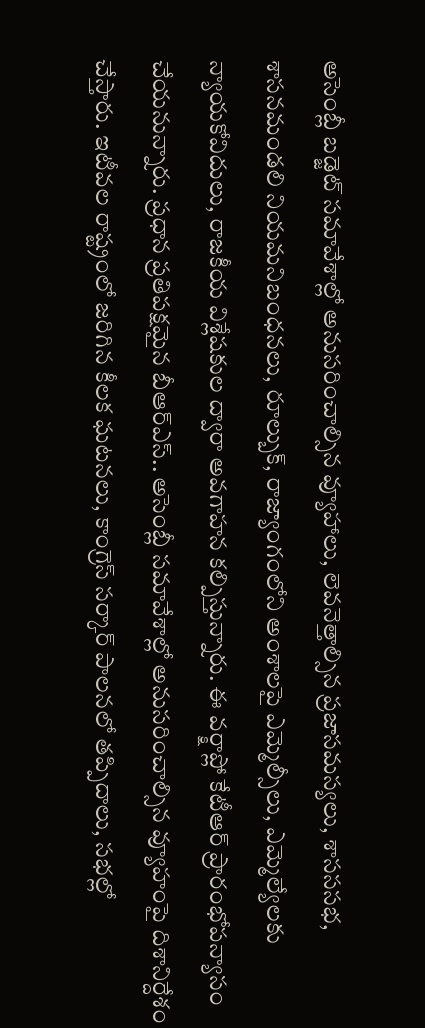అసెంబ్లీ బడ్జెట్ సమావేశాల్లో అనుసరించాల్సిన వ్యూహాలు, లెవనెత్తాల్సిన ప్రజాసమస్యలు, శాసససభ, శాసనమండలి నియమనిబంధనలు, రూల్బుక్, రాజ్యాంగంలోని అంశాలపై ఎమ్మెల్సీలు, ఎమ్మెల్యేలకు న్యాయకోవిదులు, రాజకీయ విశ్లేషకుల ద్వారా అవగాహన కల్పిస్తున్నారు. ఈ వర్క్షాప్లో కేటీఆర్ ప్రారంభోపన్యాసం చేయనున్నారు. ప్రధాన ప్రతిపక్షమైన బీఆర్ఎస్.. అసెంబ్లీ సమావేశాల్లో అనుసరించాల్సిన వ్యూహంపై దిశానిర్దేశం చేస్తారు. ఇటీవల రాష్ట్రంలో జరిగిన కీలక ఘటనలు, కాంగ్రెస్ సర్కార్ పాలనలో తప్పిదాలు, సభల్లో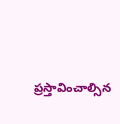ప్రస్తావించాల్సిన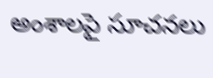అంశాలపై సూచనలు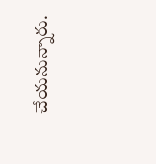చేయనున్నారు.